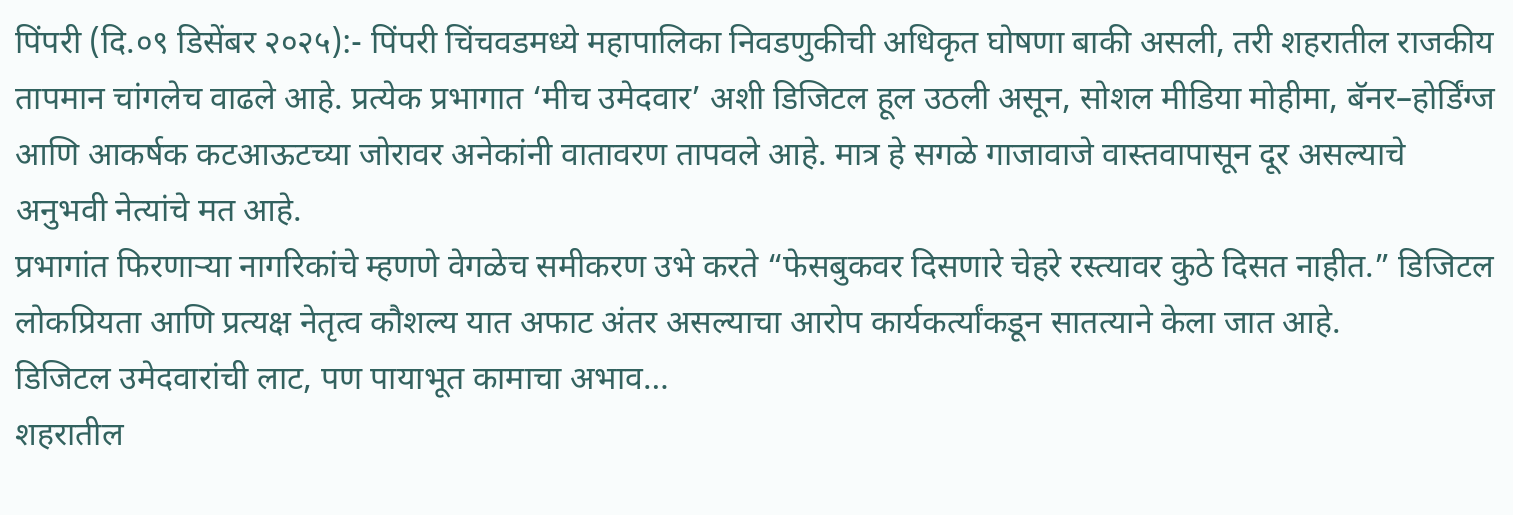पिंपरी (दि.०९ डिसेंबर २०२५):- पिंपरी चिंचवडमध्ये महापालिका निवडणुकीची अधिकृत घोषणा बाकी असली, तरी शहरातील राजकीय तापमान चांगलेच वाढले आहे. प्रत्येक प्रभागात ‘मीच उमेदवार’ अशी डिजिटल हूल उठली असून, सोशल मीडिया मोहीमा, बॅनर–होर्डिंग्ज आणि आकर्षक कटआऊटच्या जोरावर अनेकांनी वातावरण तापवले आहे. मात्र हे सगळे गाजावाजे वास्तवापासून दूर असल्याचे अनुभवी नेत्यांचे मत आहे.
प्रभागांत फिरणाऱ्या नागरिकांचे म्हणणे वेगळेच समीकरण उभे करते “फेसबुकवर दिसणारे चेहरे रस्त्यावर कुठे दिसत नाहीत.” डिजिटल लोकप्रियता आणि प्रत्यक्ष नेतृत्व कौशल्य यात अफाट अंतर असल्याचा आरोप कार्यकर्त्यांकडून सातत्याने केला जात आहे.
डिजिटल उमेदवारांची लाट, पण पायाभूत कामाचा अभाव…
शहरातील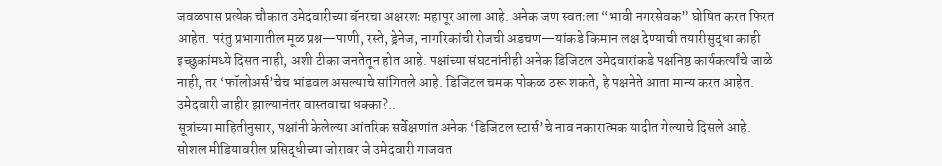जवळपास प्रत्येक चौकात उमेदवारीच्या बॅनरचा अक्षरशः महापूर आला आहे. अनेक जण स्वतःला “भावी नगरसेवक” घोषित करत फिरत आहेत. परंतु प्रभागातील मूळ प्रश्न—पाणी, रस्ते, ड्रेनेज, नागरिकांची रोजची अडचण—यांकडे किमान लक्ष देण्याची तयारीसुद्धा काही इच्छुकांमध्ये दिसत नाही, अशी टीका जनतेतून होत आहे. पक्षांच्या संघटनांनीही अनेक डिजिटल उमेदवारांकडे पक्षनिष्ठ कार्यकर्त्यांचे जाळे नाही, तर ‘फॉलोअर्स’चेच भांडवल असल्याचे सांगितले आहे. डिजिटल चमक पोकळ ठरू शकते, हे पक्षनेते आता मान्य करत आहेत.
उमेदवारी जाहीर झाल्यानंतर वास्तवाचा धक्का?..
सूत्रांच्या माहितीनुसार, पक्षांनी केलेल्या आंतरिक सर्वेक्षणांत अनेक ‘डिजिटल स्टार्स’चे नाव नकारात्मक यादीत गेल्याचे दिसले आहे. सोशल मीडियावरील प्रसिद्धीच्या जोरावर जे उमेदवारी गाजवत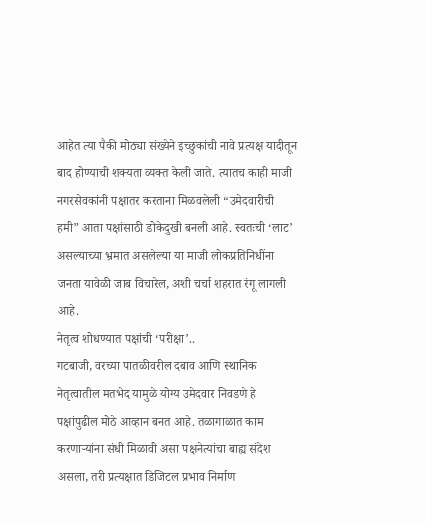आहेत त्या पैकी मोठ्या संख्येने इच्छुकांची नावे प्रत्यक्ष यादीतून बाद होण्याची शक्यता व्यक्त केली जाते. त्यातच काही माजी नगरसेवकांनी पक्षातर करताना मिळवलेली “उमेदवारीची हमी” आता पक्षांसाठी डोकेदुखी बनली आहे. स्वतःची ‘लाट’ असल्याच्या भ्रमात असलेल्या या माजी लोकप्रतिनिधींना जनता यावेळी जाब विचारेल, अशी चर्चा शहरात रंगू लागली आहे.
नेतृत्व शोधण्यात पक्षांची ‘परीक्षा’..
गटबाजी, वरच्या पातळीवरील दबाव आणि स्थानिक नेतृत्वातील मतभेद यामुळे योग्य उमेदवार निवडणे हे पक्षांपुढील मोठे आव्हान बनत आहे. तळागाळात काम करणाऱ्यांना संधी मिळावी असा पक्षनेत्यांचा बाह्य संदेश असला, तरी प्रत्यक्षात डिजिटल प्रभाव निर्माण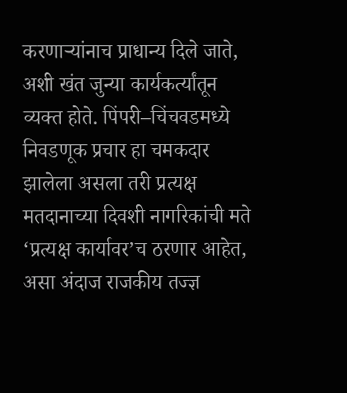करणाऱ्यांनाच प्राधान्य दिले जाते, अशी खंत जुन्या कार्यकर्त्यांतून व्यक्त होते. पिंपरी–चिंचवडमध्ये निवडणूक प्रचार हा चमकदार झालेला असला तरी प्रत्यक्ष मतदानाच्या दिवशी नागरिकांची मते ‘प्रत्यक्ष कार्यावर’च ठरणार आहेत, असा अंदाज राजकीय तज्ज्ञ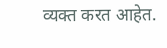व्यक्त करत आहेत.